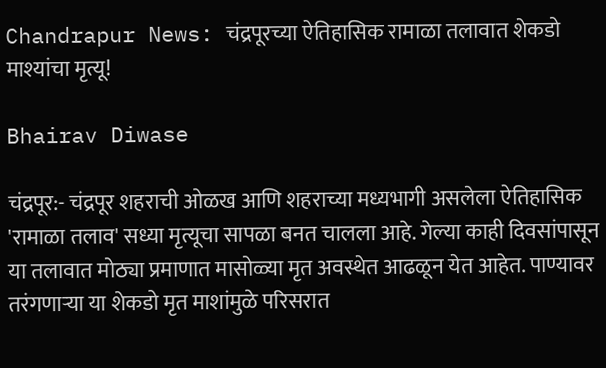Chandrapur News: चंद्रपूरच्या ऐतिहासिक रामाळा तलावात शेकडो माश्यांचा मृत्यू!

Bhairav Diwase

चंद्रपूर:- चंद्रपूर शहराची ओळख आणि शहराच्या मध्यभागी असलेला ऐतिहासिक 'रामाळा तलाव' सध्या मृत्यूचा सापळा बनत चालला आहे. गेल्या काही दिवसांपासून या तलावात मोठ्या प्रमाणात मासोळ्या मृत अवस्थेत आढळून येत आहेत. पाण्यावर तरंगणाऱ्या या शेकडो मृत माशांमुळे परिसरात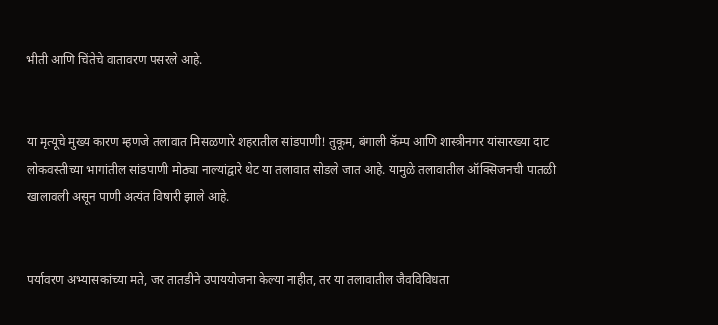भीती आणि चिंतेचे वातावरण पसरले आहे.


या मृत्यूचे मुख्य कारण म्हणजे तलावात मिसळणारे शहरातील सांडपाणी! तुकूम, बंगाली कॅम्प आणि शास्त्रीनगर यांसारख्या दाट लोकवस्तीच्या भागांतील सांडपाणी मोठ्या नाल्यांद्वारे थेट या तलावात सोडले जात आहे. यामुळे तलावातील ऑक्सिजनची पातळी खालावली असून पाणी अत्यंत विषारी झाले आहे.


पर्यावरण अभ्यासकांच्या मते, जर तातडीने उपाययोजना केल्या नाहीत, तर या तलावातील जैवविविधता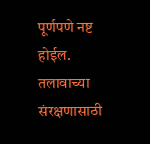पूर्णपणे नष्ट होईल. तलावाच्या संरक्षणासाठी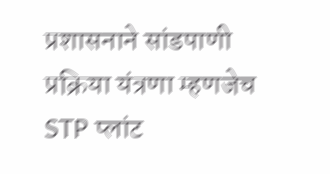प्रशासनाने सांडपाणी प्रक्रिया यंत्रणा म्हणजेच STP प्लांट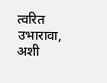त्वरित उभारावा, अशी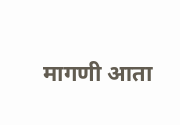मागणी आता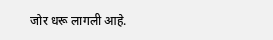जोर धरू लागली आहे.